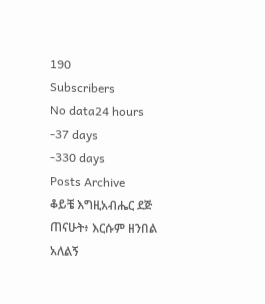190
Subscribers
No data24 hours
-37 days
-330 days
Posts Archive
ቆይቼ እግዚአብሔር ደጅ ጠናሁት፥ እርሱም ዘንበል አለልኝ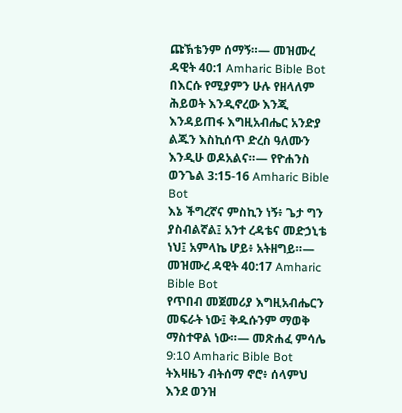ጩኽቴንም ሰማኝ።— መዝሙረ ዳዊት 40:1 Amharic Bible Bot
በእርሱ የሚያምን ሁሉ የዘላለም ሕይወት እንዲኖረው እንጂ እንዳይጠፋ እግዚአብሔር አንድያ ልጁን እስኪሰጥ ድረስ ዓለሙን እንዲሁ ወዶአልና።— የዮሐንስ ወንጌል 3:15-16 Amharic Bible Bot
እኔ ችግረኛና ምስኪን ነኝ፥ ጌታ ግን ያስብልኛል፤ አንተ ረዳቴና መድኃኒቴ ነህ፤ አምላኬ ሆይ፥ አትዘግይ።— መዝሙረ ዳዊት 40:17 Amharic Bible Bot
የጥበብ መጀመሪያ እግዚአብሔርን መፍራት ነው፤ ቅዱሱንም ማወቅ ማስተዋል ነው።— መጽሐፈ ምሳሌ 9:10 Amharic Bible Bot
ትእዛዜን ብትሰማ ኖሮ፥ ሰላምህ እንደ ወንዝ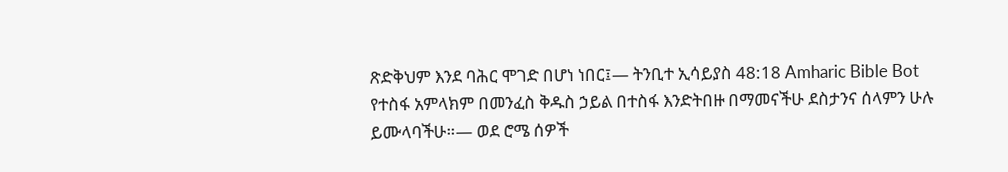ጽድቅህም እንደ ባሕር ሞገድ በሆነ ነበር፤— ትንቢተ ኢሳይያስ 48:18 Amharic Bible Bot
የተስፋ አምላክም በመንፈስ ቅዱስ ኃይል በተስፋ እንድትበዙ በማመናችሁ ደስታንና ሰላምን ሁሉ ይሙላባችሁ።— ወደ ሮሜ ሰዎች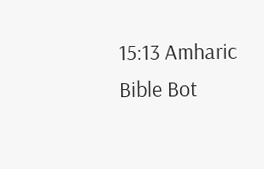15:13 Amharic Bible Bot